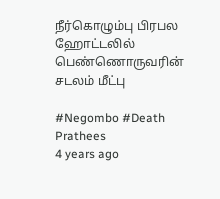நீர்கொழும்பு பிரபல ஹோட்டலில் பெண்ணொருவரின் சடலம் மீட்பு

#Negombo #Death
Prathees
4 years ago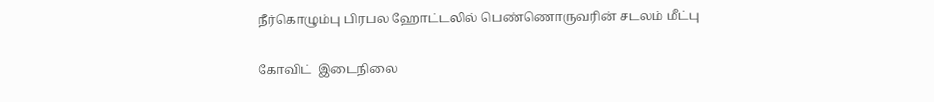நீர்கொழும்பு பிரபல ஹோட்டலில் பெண்ணொருவரின் சடலம் மீட்பு

கோவிட்  இடைநிலை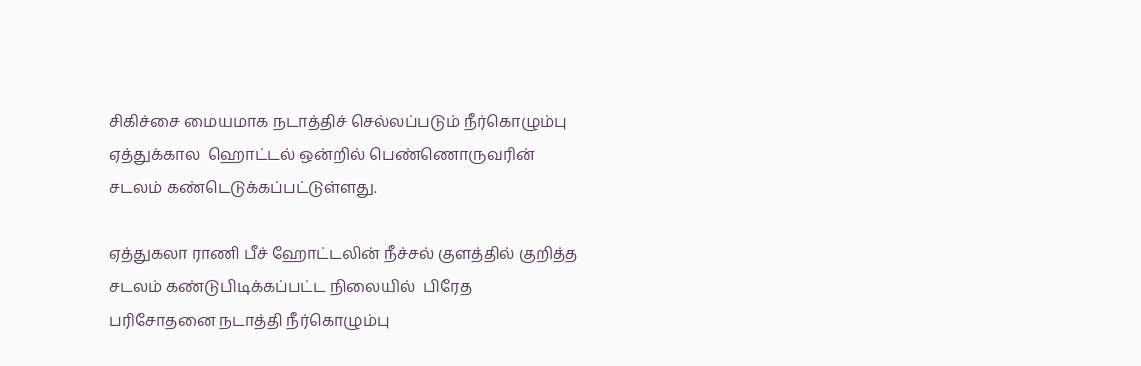சிகிச்சை மையமாக நடாத்திச் செல்லப்படும் நீர்கொழும்பு ஏத்துக்கால  ஹொட்டல் ஒன்றில் பெண்ணொருவரின் சடலம் கண்டெடுக்கப்பட்டுள்ளது.

ஏத்துகலா ராணி பீச் ஹோட்டலின் நீச்சல் குளத்தில் குறித்த சடலம் கண்டுபிடிக்கப்பட்ட நிலையில்  பிரேத பரிசோதனை நடாத்தி நீர்கொழும்பு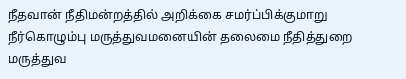நீதவான் நீதிமன்றத்தில் அறிக்கை சமர்ப்பிக்குமாறு நீர்கொழும்பு மருத்துவமனையின் தலைமை நீதித்துறை மருத்துவ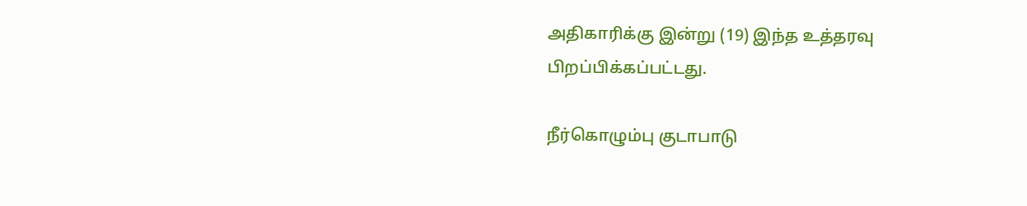அதிகாரிக்கு இன்று (19) இந்த உத்தரவு பிறப்பிக்கப்பட்டது.

நீர்கொழும்பு குடாபாடு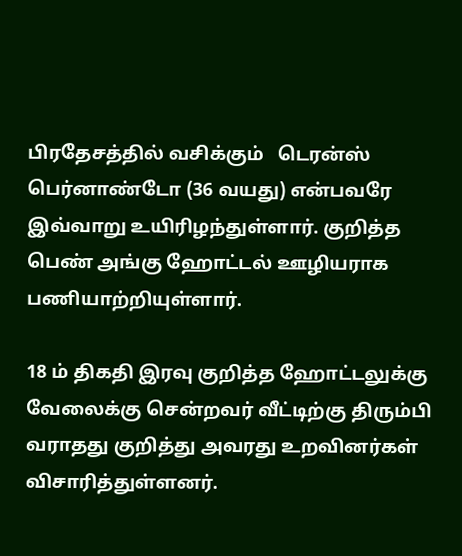பிரதேசத்தில் வசிக்கும்   டெரன்ஸ் பெர்னாண்டோ (36 வயது) என்பவரே இவ்வாறு உயிரிழந்துள்ளார். குறித்த பெண் அங்கு ஹோட்டல் ஊழியராக பணியாற்றியுள்ளார்.

18 ம் திகதி இரவு குறித்த ஹோட்டலுக்கு வேலைக்கு சென்றவர் வீட்டிற்கு திரும்பி வராதது குறித்து அவரது உறவினர்கள் விசாரித்துள்ளனர்.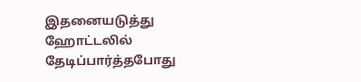இதனையடுத்து ஹோட்டலில் தேடிப்பார்த்தபோது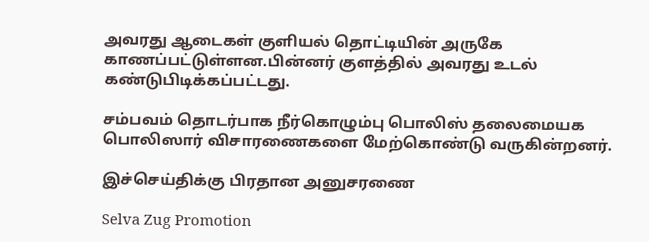அவரது ஆடைகள் குளியல் தொட்டியின் அருகே காணப்பட்டுள்ளன.பின்னர் குளத்தில் அவரது உடல் கண்டுபிடிக்கப்பட்டது.

சம்பவம் தொடர்பாக நீர்கொழும்பு பொலிஸ் தலைமையக பொலிஸார் விசாரணைகளை மேற்கொண்டு வருகின்றனர்.

இச்செய்திக்கு பிரதான அனுசரணை

Selva Zug Promotion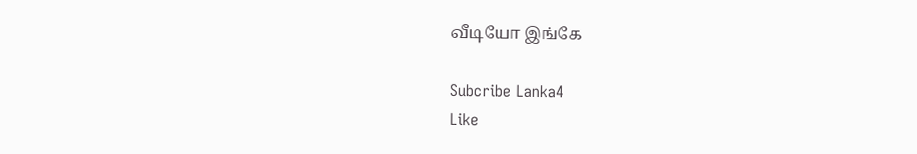வீடியோ இங்கே

Subcribe Lanka4
Like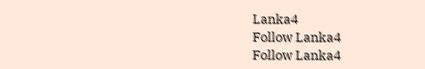Lanka4
Follow Lanka4
Follow Lanka4